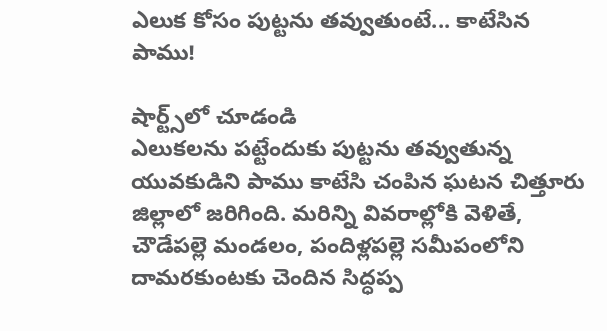ఎలుక కోసం పుట్టను తవ్వుతుంటే... కాటేసిన పాము!

షార్ట్స్‌లో చూడండి
ఎలుకలను పట్టేందుకు పుట్టను తవ్వుతున్న యువకుడిని పాము కాటేసి చంపిన ఘటన చిత్తూరు జిల్లాలో జరిగింది. మరిన్ని వివరాల్లోకి వెళితే, చౌడేపల్లె మండలం, పందిళ్లపల్లె సమీపంలోని దామరకుంటకు చెందిన సిద్ధప్ప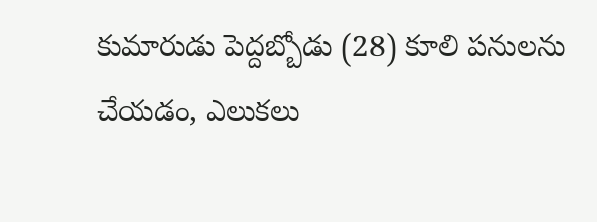కుమారుడు పెద్దబ్బోడు (28) కూలి పనులను చేయడం, ఎలుకలు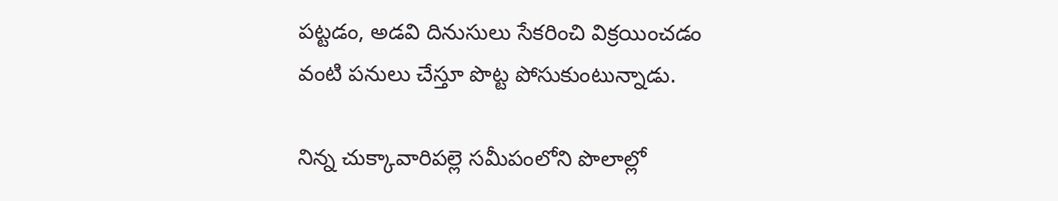పట్టడం, అడవి దినుసులు సేకరించి విక్రయించడం వంటి పనులు చేస్తూ పొట్ట పోసుకుంటున్నాడు.

నిన్న చుక్కావారిపల్లె సమీపంలోని పొలాల్లో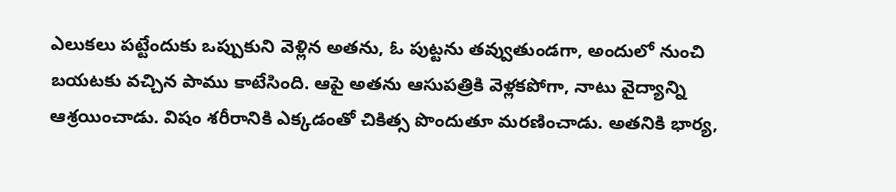ఎలుకలు పట్టేందుకు ఒప్పుకుని వెళ్లిన అతను, ఓ పుట్టను తవ్వుతుండగా, అందులో నుంచి బయటకు వచ్చిన పాము కాటేసింది. ఆపై అతను ఆసుపత్రికి వెళ్లకపోగా, నాటు వైద్యాన్ని ఆశ్రయించాడు. విషం శరీరానికి ఎక్కడంతో చికిత్స పొందుతూ మరణించాడు. అతనికి భార్య,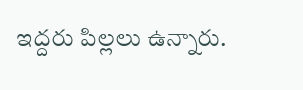ఇద్దరు పిల్లలు ఉన్నారు.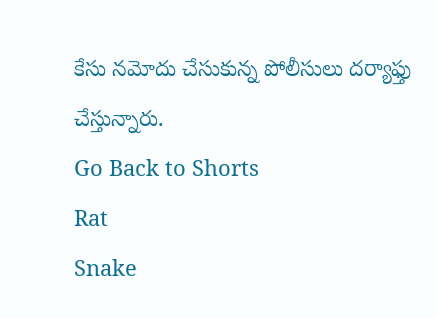కేసు నమోదు చేసుకున్న పోలీసులు దర్యాఫ్తు చేస్తున్నారు.
Go Back to Shorts
Rat
Snake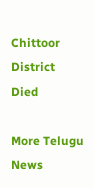Chittoor District
Died

More Telugu News